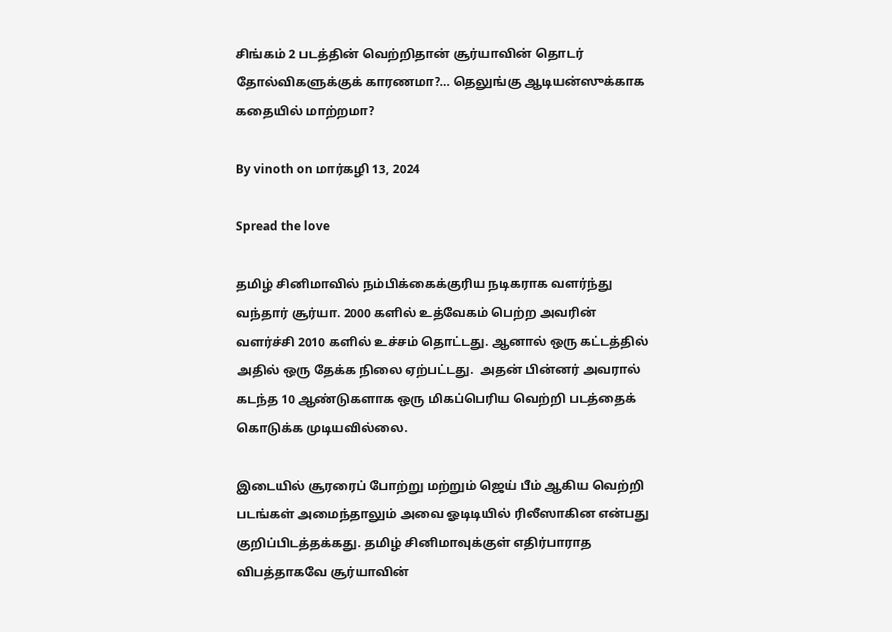சிங்கம் 2 படத்தின் வெற்றிதான் சூர்யாவின் தொடர் தோல்விகளுக்குக் காரணமா?… தெலுங்கு ஆடியன்ஸுக்காக கதையில் மாற்றமா?

By vinoth on மார்கழி 13, 2024

Spread the love

தமிழ் சினிமாவில் நம்பிக்கைக்குரிய நடிகராக வளர்ந்து வந்தார் சூர்யா. 2000 களில் உத்வேகம் பெற்ற அவரின் வளர்ச்சி 2010 களில் உச்சம் தொட்டது. ஆனால் ஒரு கட்டத்தில் அதில் ஒரு தேக்க நிலை ஏற்பட்டது.  அதன் பின்னர் அவரால் கடந்த 10 ஆண்டுகளாக ஒரு மிகப்பெரிய வெற்றி படத்தைக் கொடுக்க முடியவில்லை.

இடையில் சூரரைப் போற்று மற்றும் ஜெய் பீம் ஆகிய வெற்றி படங்கள் அமைந்தாலும் அவை ஓடிடியில் ரிலீஸாகின என்பது குறிப்பிடத்தக்கது. தமிழ் சினிமாவுக்குள் எதிர்பாராத விபத்தாகவே சூர்யாவின்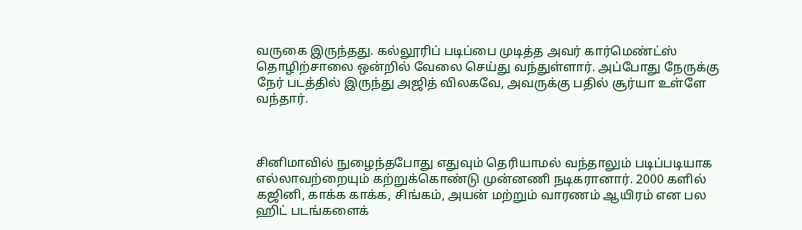வருகை இருந்தது. கல்லூரிப் படிப்பை முடித்த அவர் கார்மெண்ட்ஸ் தொழிற்சாலை ஒன்றில் வேலை செய்து வந்துள்ளார். அப்போது நேருக்கு நேர் படத்தில் இருந்து அஜித் விலகவே, அவருக்கு பதில் சூர்யா உள்ளே வந்தார்.



சினிமாவில் நுழைந்தபோது எதுவும் தெரியாமல் வந்தாலும் படிப்படியாக எல்லாவற்றையும் கற்றுக்கொண்டு முன்னணி நடிகரானார். 2000 களில் கஜினி, காக்க காக்க, சிங்கம், அயன் மற்றும் வாரணம் ஆயிரம் என பல ஹிட் படங்களைக்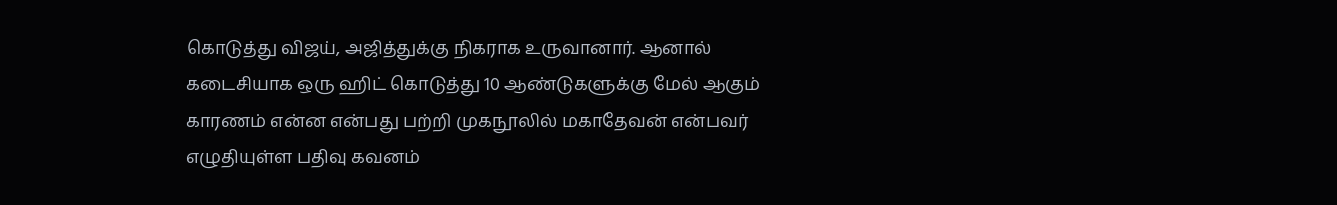கொடுத்து விஜய், அஜித்துக்கு நிகராக உருவானார். ஆனால் கடைசியாக ஒரு ஹிட் கொடுத்து 10 ஆண்டுகளுக்கு மேல் ஆகும் காரணம் என்ன என்பது பற்றி முகநூலில் மகாதேவன் என்பவர் எழுதியுள்ள பதிவு கவனம்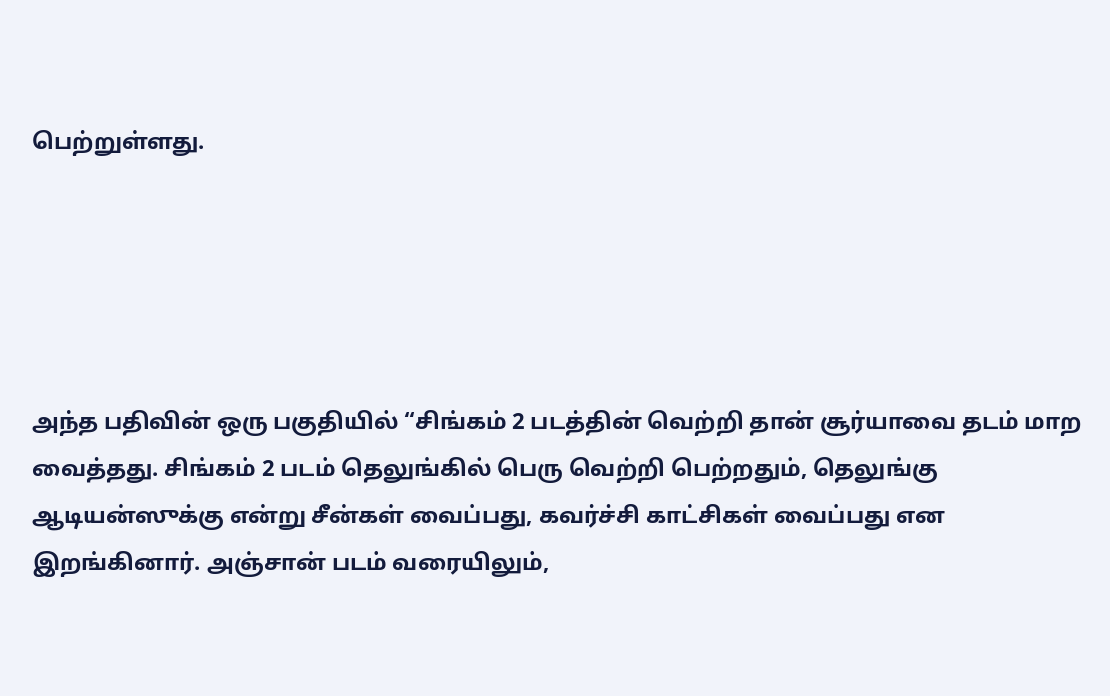பெற்றுள்ளது.





அந்த பதிவின் ஒரு பகுதியில் “சிங்கம் 2 படத்தின் வெற்றி தான் சூர்யாவை தடம் மாற வைத்தது. சிங்கம் 2 படம் தெலுங்கில் பெரு வெற்றி பெற்றதும், தெலுங்கு ஆடியன்ஸுக்கு என்று சீன்கள் வைப்பது, கவர்ச்சி காட்சிகள் வைப்பது என இறங்கினார். அஞ்சான் படம் வரையிலும்,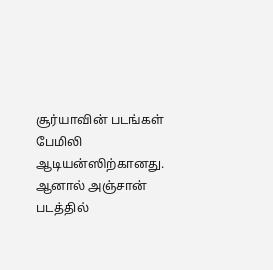சூர்யாவின் படங்கள் பேமிலி ஆடியன்ஸிற்கானது. ஆனால் அஞ்சான் படத்தில்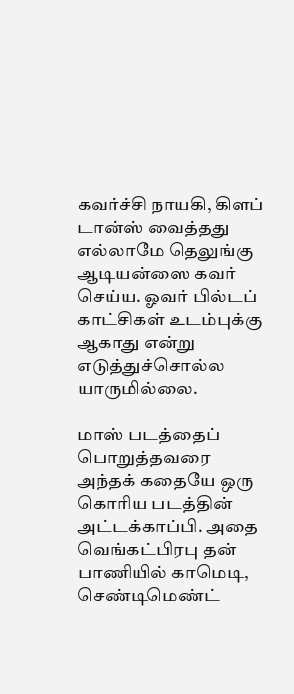கவர்ச்சி நாயகி, கிளப் டான்ஸ் வைத்தது எல்லாமே தெலுங்கு ஆடியன்ஸை கவர் செய்ய. ஓவர் பில்டப் காட்சிகள் உடம்புக்கு ஆகாது என்று எடுத்துச்சொல்ல யாருமில்லை.

மாஸ் படத்தைப் பொறுத்தவரை அந்தக் கதையே ஒரு கொரிய படத்தின் அட்டக்காப்பி. அதை வெங்கட்பிரபு தன் பாணியில் காமெடி, செண்டிமெண்ட்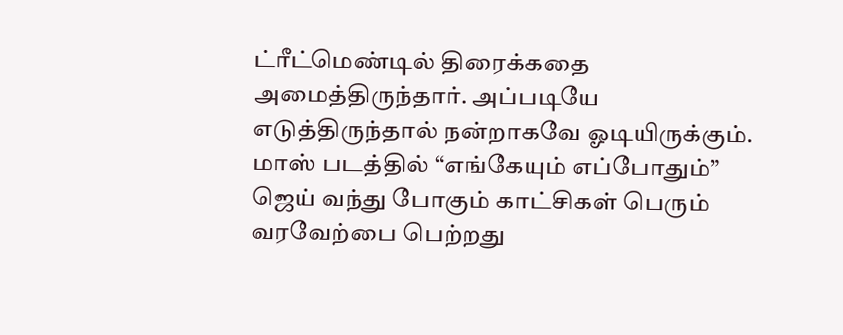ட்ரீட்மெண்டில் திரைக்கதை அமைத்திருந்தார். அப்படியே எடுத்திருந்தால் நன்றாகவே ஓடியிருக்கும். மாஸ் படத்தில் “எங்கேயும் எப்போதும்” ஜெய் வந்து போகும் காட்சிகள் பெரும் வரவேற்பை பெற்றது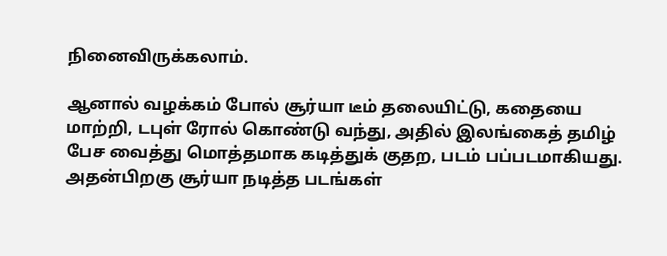நினைவிருக்கலாம்.

ஆனால் வழக்கம் போல் சூர்யா டீம் தலையிட்டு, கதையை மாற்றி, டபுள் ரோல் கொண்டு வந்து, அதில் இலங்கைத் தமிழ் பேச வைத்து மொத்தமாக கடித்துக் குதற, படம் பப்படமாகியது.  அதன்பிறகு சூர்யா நடித்த படங்கள்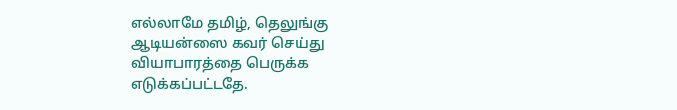எல்லாமே தமிழ், தெலுங்கு ஆடியன்ஸை கவர் செய்து வியாபாரத்தை பெருக்க எடுக்கப்பட்டதே.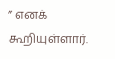” எனக் கூறியுள்ளார்.